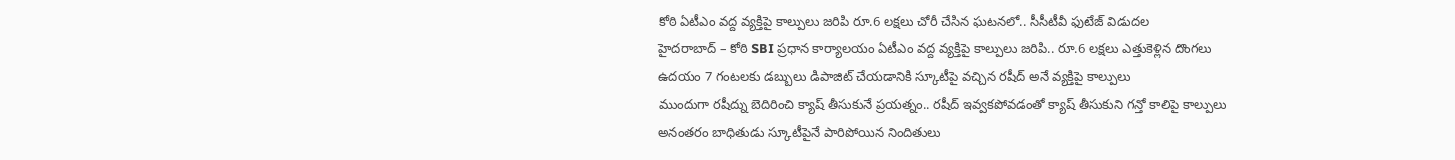కోఠి ఏటీఎం వద్ద వ్యక్తిపై కాల్పులు జరిపి రూ.6 లక్షలు చోరీ చేసిన ఘటనలో.. సీసీటీవీ ఫుటేజ్ విడుదల
హైదరాబాద్ – కోఠి SBI ప్రధాన కార్యాలయం ఏటీఎం వద్ద వ్యక్తిపై కాల్పులు జరిపి.. రూ.6 లక్షలు ఎత్తుకెళ్లిన దొంగలు
ఉదయం 7 గంటలకు డబ్బులు డిపాజిట్ చేయడానికి స్కూటీపై వచ్చిన రషీద్ అనే వ్యక్తిపై కాల్పులు
ముందుగా రషీద్ను బెదిరించి క్యాష్ తీసుకునే ప్రయత్నం.. రషీద్ ఇవ్వకపోవడంతో క్యాష్ తీసుకుని గన్తో కాలిపై కాల్పులు
అనంతరం బాధితుడు స్కూటీపైనే పారిపోయిన నిందితులు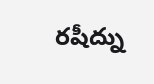రషీద్ను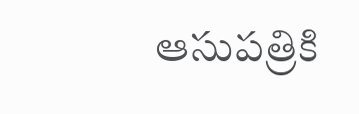ఆసుపత్రికి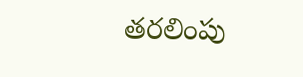తరలింపు